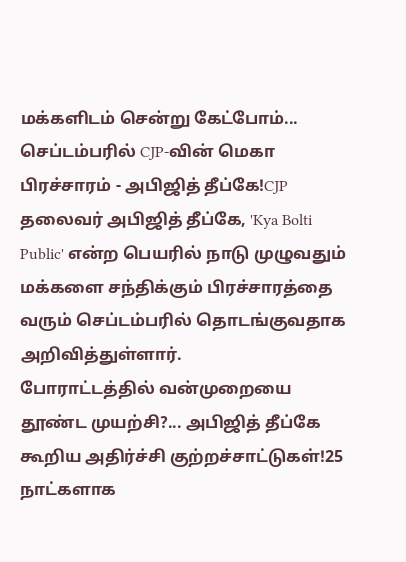மக்களிடம் சென்று கேட்போம்... செப்டம்பரில் CJP-வின் மெகா பிரச்சாரம் - அபிஜித் தீப்கே!CJP தலைவர் அபிஜித் தீப்கே, 'Kya Bolti Public' என்ற பெயரில் நாடு முழுவதும் மக்களை சந்திக்கும் பிரச்சாரத்தை வரும் செப்டம்பரில் தொடங்குவதாக அறிவித்துள்ளார்.
போராட்டத்தில் வன்முறையை தூண்ட முயற்சி?... அபிஜித் தீப்கே கூறிய அதிர்ச்சி குற்றச்சாட்டுகள்!25 நாட்களாக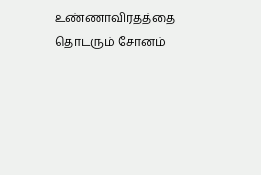உண்ணாவிரதத்தை தொடரும் சோனம்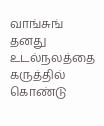வாங்சுங் தனது உடல்நலத்தை கருத்தில் கொண்டு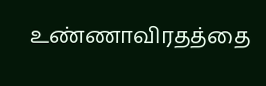உண்ணாவிரதத்தை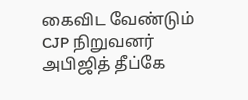கைவிட வேண்டும் CJP நிறுவனர் அபிஜித் தீப்கே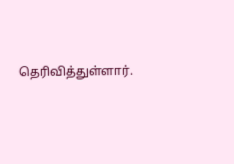தெரிவித்துள்ளார்.